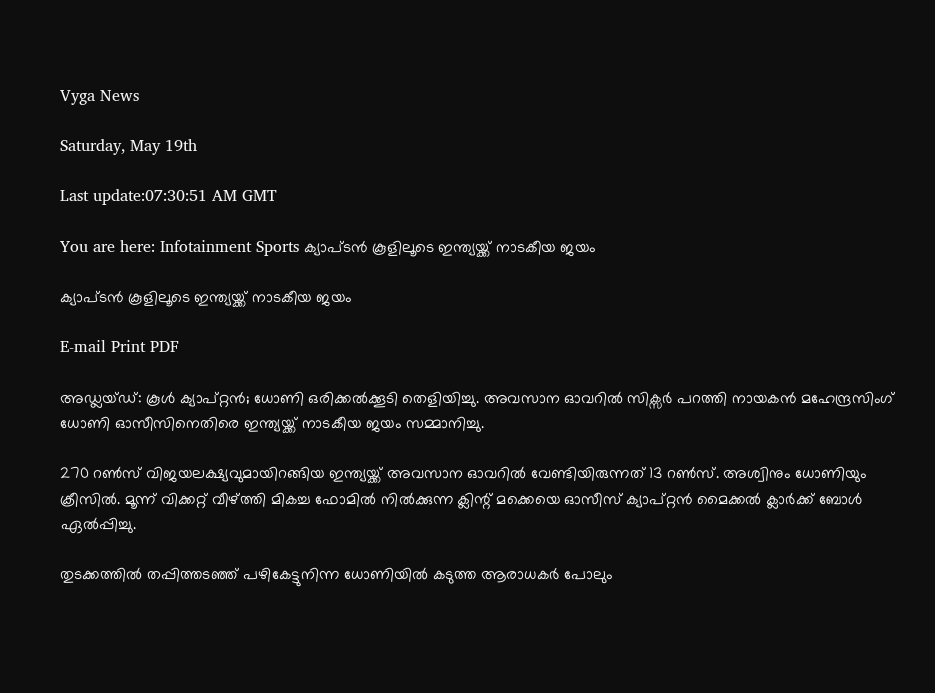Vyga News

Saturday, May 19th

Last update:07:30:51 AM GMT

You are here: Infotainment Sports ക്യാപ്ടന്‍ കൂളിലൂടെ ഇന്ത്യയ്ക്ക്‌ നാടകീയ ജയം

ക്യാപ്ടന്‍ കൂളിലൂടെ ഇന്ത്യയ്ക്ക്‌ നാടകീയ ജയം

E-mail Print PDF

അഡ്ലയ്ഡ്‌: കൂള്‍ ക്യാപ്റ്റന്‍; ധോണി ഒരിക്കല്‍ക്കൂടി തെളിയിച്ചു. അവസാന ഓവറില്‍ സിക്സര്‍ പറത്തി നായകന്‍ മഹേന്ദ്രസിംഗ്‌ ധോണി ഓസീസിനെതിരെ ഇന്ത്യയ്ക്ക്‌ നാടകീയ ജയം സമ്മാനിച്ചു.

270 റണ്‍സ്‌ വിജയലക്ഷ്യവുമായിറങ്ങിയ ഇന്ത്യയ്ക്ക്‌ അവസാന ഓവറില്‍ വേണ്ടിയിരുന്നത്‌ 13 റണ്‍സ്‌. അശ്വിനും ധോണിയും ക്രീസില്‍. മൂന്ന്‌ വിക്കറ്റ്‌ വീഴ്ത്തി മികച്ച ഫോമില്‍ നില്‍ക്കുന്ന ക്ലിന്റ്‌ മക്കെയെ ഓസീസ്‌ ക്യാപ്റ്റന്‍ മൈക്കല്‍ ക്ലാര്‍ക്ക്‌ ബോള്‍ ഏല്‍പ്പിച്ചു.

തുടക്കത്തില്‍ തപ്പിത്തടഞ്ഞ്‌ പഴികേട്ടുനിന്ന ധോണിയില്‍ കടുത്ത ആരാധകര്‍ പോലും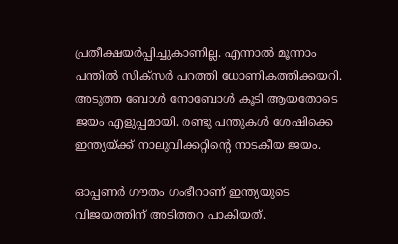പ്രതീക്ഷയര്‍പ്പിച്ചുകാണില്ല. എന്നാല്‍ മൂന്നാം പന്തില്‍ സിക്സര്‍ പറത്തി ധോണികത്തിക്കയറി. അടുത്ത ബോള്‍ നോബോള്‍ കൂടി ആയതോടെ ജയം എളുപ്പമായി. രണ്ടു പന്തുകള്‍ ശേഷിക്കെ ഇന്ത്യയ്ക്ക്‌ നാലുവിക്കറ്റിന്റെ നാടകീയ ജയം.

ഓപ്പണര്‍ ഗൗതം ഗംഭീറാണ്‌ ഇന്ത്യയുടെ വിജയത്തിന്‌ അടിത്തറ പാകിയത്‌.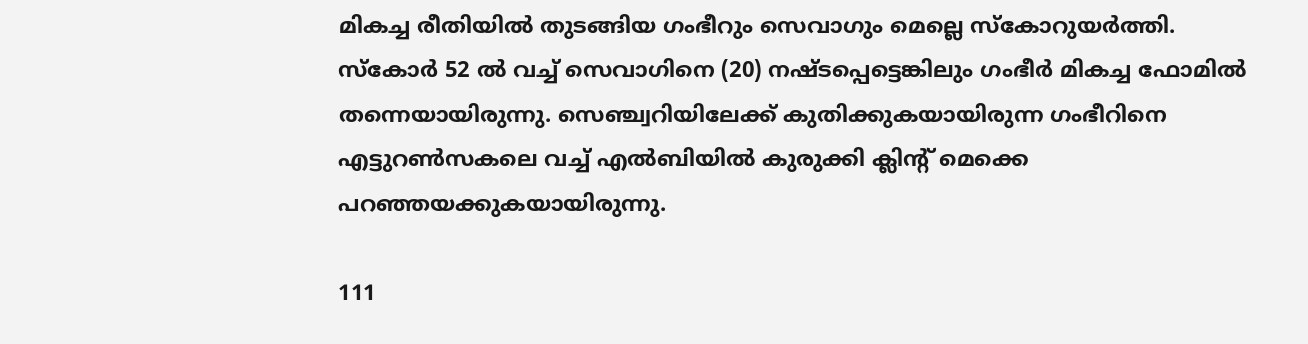മികച്ച രീതിയില്‍ തുടങ്ങിയ ഗംഭീറും സെവാഗും മെല്ലെ സ്കോറുയര്‍ത്തി. സ്കോര്‍ 52 ല്‍ വച്ച്‌ സെവാഗിനെ (20) നഷ്ടപ്പെട്ടെങ്കിലും ഗംഭീര്‍ മികച്ച ഫോമില്‍ തന്നെയായിരുന്നു. സെഞ്ച്വറിയിലേക്ക്‌ കുതിക്കുകയായിരുന്ന ഗംഭീറിനെ എട്ടുറണ്‍സകലെ വച്ച്‌ എല്‍ബിയില്‍ കുരുക്കി ക്ലിന്റ്‌ മെക്കെ പറഞ്ഞയക്കുകയായിരുന്നു.

111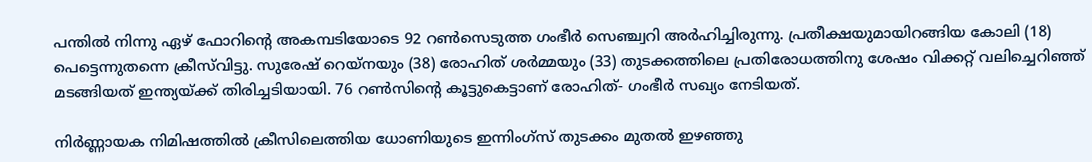പന്തില്‍ നിന്നു ഏഴ്‌ ഫോറിന്റെ അകമ്പടിയോടെ 92 റണ്‍സെടുത്ത ഗംഭീര്‍ സെഞ്ച്വറി അര്‍ഹിച്ചിരുന്നു. പ്രതീക്ഷയുമായിറങ്ങിയ കോലി (18) പെട്ടെന്നുതന്നെ ക്രീസ്‌വിട്ടു. സുരേഷ്‌ റെയ്നയും (38) രോഹിത്‌ ശര്‍മ്മയും (33) തുടക്കത്തിലെ പ്രതിരോധത്തിനു ശേഷം വിക്കറ്റ്‌ വലിച്ചെറിഞ്ഞ്‌ മടങ്ങിയത്‌ ഇന്ത്യയ്ക്ക്‌ തിരിച്ചടിയായി. 76 റണ്‍സിന്റെ കൂട്ടുകെട്ടാണ്‌ രോഹിത്‌- ഗംഭീര്‍ സഖ്യം നേടിയത്‌.

നിര്‍ണ്ണായക നിമിഷത്തില്‍ ക്രീസിലെത്തിയ ധോണിയുടെ ഇന്നിംഗ്സ്‌ തുടക്കം മുതല്‍ ഇഴഞ്ഞു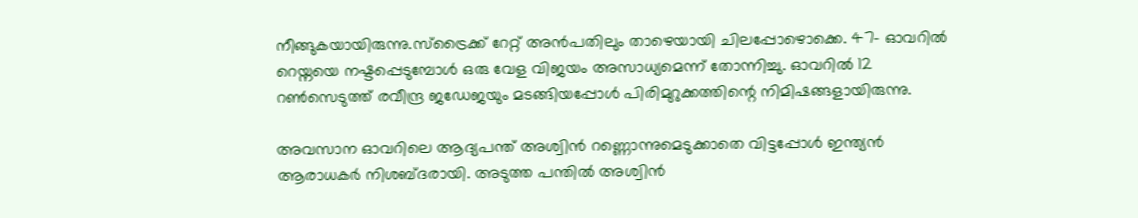നീങ്ങുകയായിരുന്നു.സ്ട്രൈക്ക്‌ റേറ്റ്‌ അന്‍പതിലും താഴെയായി ചിലപ്പോഴൊക്കെ. 47- ഓവറില്‍ റെയ്നയെ നഷ്ടപ്പെടുമ്പോള്‍ ഒരു വേള വിജയം അസാധ്യമെന്ന്‌ തോന്നിച്ചു. ഓവറില്‍ 12 റണ്‍സെടുത്ത്‌ രവീന്ദ്ര ജഡേജയും മടങ്ങിയപ്പോള്‍ പിരിമുറുക്കത്തിന്റെ നിമിഷങ്ങളായിരുന്നു.

അവസാന ഓവറിലെ ആദ്യപന്ത്‌ അശ്വിന്‍ റണ്ണൊന്നുമെടുക്കാതെ വിട്ടപ്പോള്‍ ഇന്ത്യന്‍ ആരാധകര്‍ നിശബ്ദരായി. അടുത്ത പന്തില്‍ അശ്വിന്‍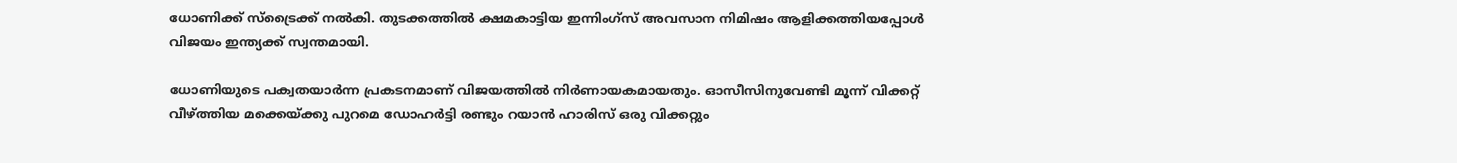ധോണിക്ക്‌ സ്ട്രൈക്ക്‌ നല്‍കി. തുടക്കത്തില്‍ ക്ഷമകാട്ടിയ ഇന്നിംഗ്സ്‌ അവസാന നിമിഷം ആളിക്കത്തിയപ്പോള്‍ വിജയം ഇന്ത്യക്ക്‌ സ്വന്തമായി.

ധോണിയുടെ പക്വതയാര്‍ന്ന പ്രകടനമാണ്‌ വിജയത്തില്‍ നിര്‍ണായകമായതും. ഓസീസിനുവേണ്ടി മൂന്ന്‌ വിക്കറ്റ്‌ വീഴ്ത്തിയ മക്കെയ്ക്കു പുറമെ ഡോഹര്‍ട്ടി രണ്ടും റയാന്‍ ഹാരിസ്‌ ഒരു വിക്കറ്റും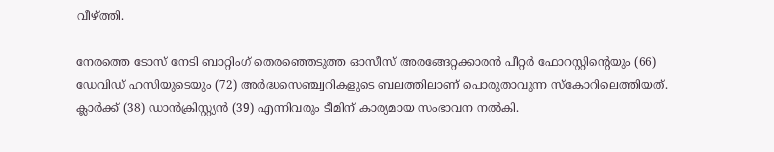വീഴ്ത്തി.

നേരത്തെ ടോസ്‌ നേടി ബാറ്റിംഗ്‌ തെരഞ്ഞെടുത്ത ഓസീസ്‌ അരങ്ങേറ്റക്കാരന്‍ പീറ്റര്‍ ഫോറസ്റ്റിന്റെയും (66) ഡേവിഡ്‌ ഹസിയുടെയും (72) അര്‍ദ്ധസെഞ്ച്വറികളുടെ ബലത്തിലാണ്‌ പൊരുതാവുന്ന സ്കോറിലെത്തിയത്‌. ക്ലാര്‍ക്ക്‌ (38) ഡാന്‍ക്രിസ്റ്റ്യന്‍ (39) എന്നിവരും ടീമിന്‌ കാര്യമായ സംഭാവന നല്‍കി.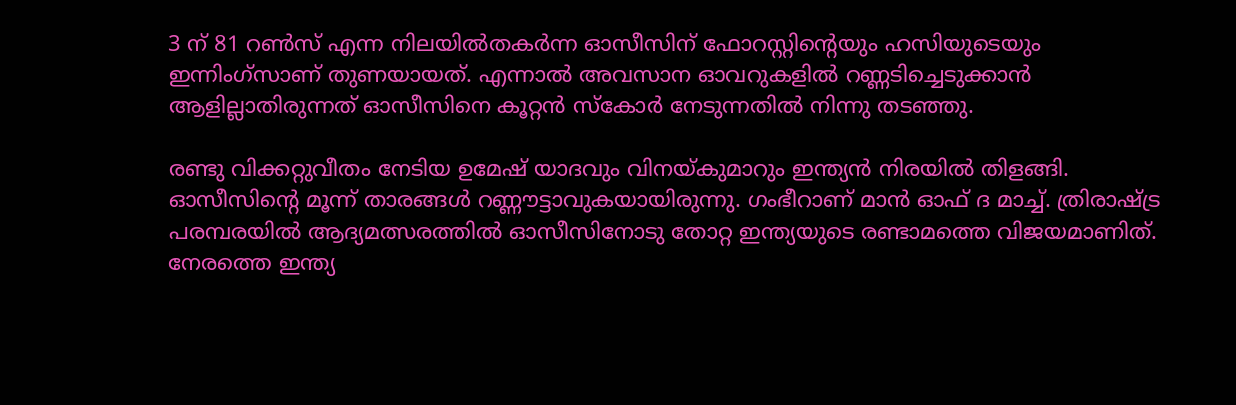3 ന്‌ 81 റണ്‍സ്‌ എന്ന നിലയില്‍തകര്‍ന്ന ഓസീസിന്‌ ഫോറസ്റ്റിന്റെയും ഹസിയുടെയും ഇന്നിംഗ്സാണ്‌ തുണയായത്‌. എന്നാല്‍ അവസാന ഓവറുകളില്‍ റണ്ണടിച്ചെടുക്കാന്‍ ആളില്ലാതിരുന്നത്‌ ഓസീസിനെ കൂറ്റന്‍ സ്കോര്‍ നേടുന്നതില്‍ നിന്നു തടഞ്ഞു.

രണ്ടു വിക്കറ്റുവീതം നേടിയ ഉമേഷ്‌ യാദവും വിനയ്കുമാറും ഇന്ത്യന്‍ നിരയില്‍ തിളങ്ങി. ഓസീസിന്റെ മൂന്ന്‌ താരങ്ങള്‍ റണ്ണൗട്ടാവുകയായിരുന്നു. ഗംഭീറാണ്‌ മാന്‍ ഓഫ്‌ ദ മാച്ച്‌. ത്രിരാഷ്ട്ര പരമ്പരയില്‍ ആദ്യമത്സരത്തില്‍ ഓസീസിനോടു തോറ്റ ഇന്ത്യയുടെ രണ്ടാമത്തെ വിജയമാണിത്‌. നേരത്തെ ഇന്ത്യ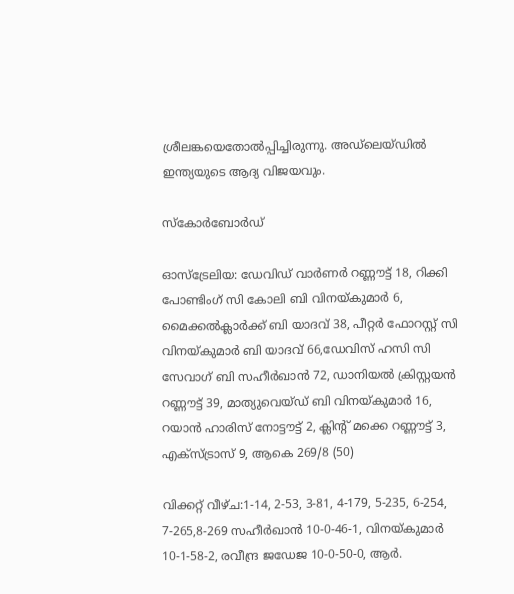ശ്രീലങ്കയെതോല്‍പ്പിച്ചിരുന്നു. അഡ്ലെയ്ഡില്‍ ഇന്ത്യയുടെ ആദ്യ വിജയവും.

സ്കോര്‍ബോര്‍ഡ്‌

ഓസ്ട്രേലിയ: ഡേവിഡ്‌ വാര്‍ണര്‍ റണ്ണൗട്ട്‌ 18, റിക്കി പോണ്ടിംഗ്‌ സി കോലി ബി വിനയ്കുമാര്‍ 6, മൈക്കല്‍ക്ലാര്‍ക്ക്‌ ബി യാദവ്‌ 38, പീറ്റര്‍ ഫോറസ്റ്റ്‌ സി വിനയ്കുമാര്‍ ബി യാദവ്‌ 66,ഡേവിസ്‌ ഹസി സി സേവാഗ്‌ ബി സഹീര്‍ഖാന്‍ 72, ഡാനിയല്‍ ക്രിസ്റ്റയന്‍ റണ്ണൗട്ട്‌ 39, മാത്യുവെയ്ഡ്‌ ബി വിനയ്കുമാര്‍ 16, റയാന്‍ ഹാരിസ്‌ നോട്ടൗട്ട്‌ 2, ക്ലിന്റ്‌ മക്കെ റണ്ണൗട്ട്‌ 3, എക്സ്ട്രാസ്‌ 9, ആകെ 269/8 (50)

വിക്കറ്റ്‌ വീഴ്ച:1-14, 2-53, 3-81, 4-179, 5-235, 6-254, 7-265,8-269 സഹീര്‍ഖാന്‍ 10-0-46-1, വിനയ്കുമാര്‍ 10-1-58-2, രവീന്ദ്ര ജഡേജ 10-0-50-0, ആര്‍.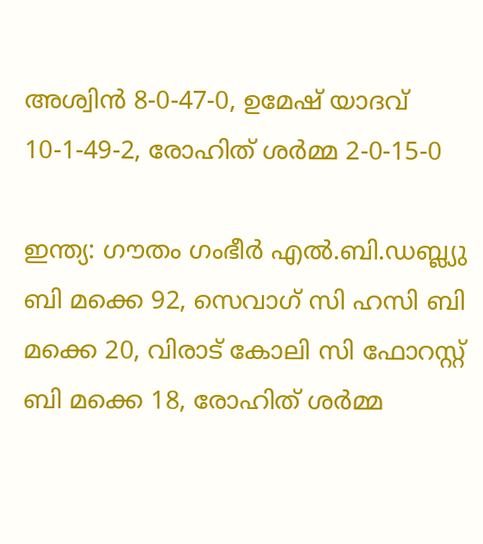അശ്വിന്‍ 8-0-47-0, ഉമേഷ്‌ യാദവ്‌ 10-1-49-2, രോഹിത്‌ ശര്‍മ്മ 2-0-15-0

ഇന്ത്യ: ഗൗതം ഗംഭീര്‍ എല്‍.ബി.ഡബ്ല്യു ബി മക്കെ 92, സെവാഗ്‌ സി ഹസി ബി മക്കെ 20, വിരാട്‌ കോലി സി ഫോറസ്റ്റ്‌ ബി മക്കെ 18, രോഹിത്‌ ശര്‍മ്മ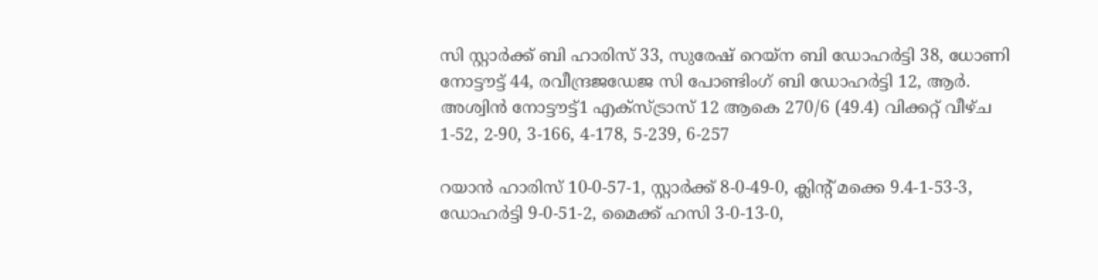സി സ്റ്റാര്‍ക്ക്‌ ബി ഹാരിസ്‌ 33, സുരേഷ്‌ റെയ്ന ബി ഡോഹര്‍ട്ടി 38, ധോണി നോട്ടൗട്ട്‌ 44, രവീന്ദ്രജഡേജ സി പോണ്ടിംഗ്‌ ബി ഡോഹര്‍ട്ടി 12, ആര്‍. അശ്വിന്‍ നോട്ടൗട്ട്‌1 എക്സ്ട്രാസ്‌ 12 ആകെ 270/6 (49.4) വിക്കറ്റ്‌ വീഴ്ച 1-52, 2-90, 3-166, 4-178, 5-239, 6-257

റയാന്‍ ഹാരിസ്‌ 10-0-57-1, സ്റ്റാര്‍ക്ക്‌ 8-0-49-0, ക്ലിന്റ്‌ മക്കെ 9.4-1-53-3, ഡോഹര്‍ട്ടി 9-0-51-2, മൈക്ക്‌ ഹസി 3-0-13-0,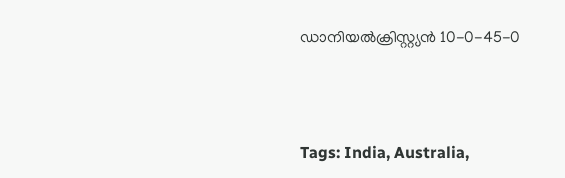ഡാനിയല്‍ക്രിസ്റ്റ്യന്‍ 10-0-45-0



Tags: India, Australia,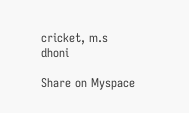cricket, m.s dhoni

Share on Myspace